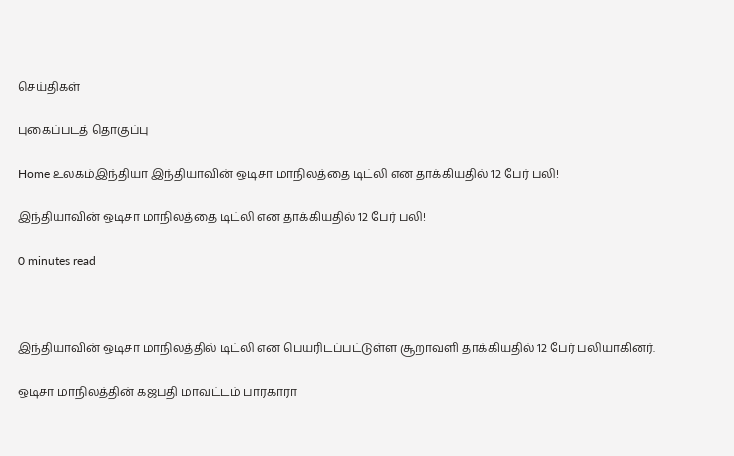செய்திகள்

புகைப்படத் தொகுப்பு

Home உலகம்இந்தியா இந்தியாவின் ஒடிசா மாநிலத்தை டிட்லி என தாக்கியதில் 12 பேர் பலி!

இந்தியாவின் ஒடிசா மாநிலத்தை டிட்லி என தாக்கியதில் 12 பேர் பலி!

0 minutes read



இந்தியாவின் ஒடிசா மாநிலத்தில் டிட்லி என பெயரிடப்பட்டுள்ள சூறாவளி தாக்கியதில் 12 பேர் பலியாகினர்.

ஒடிசா மாநிலத்தின் கஜபதி மாவட்டம் பாரகாரா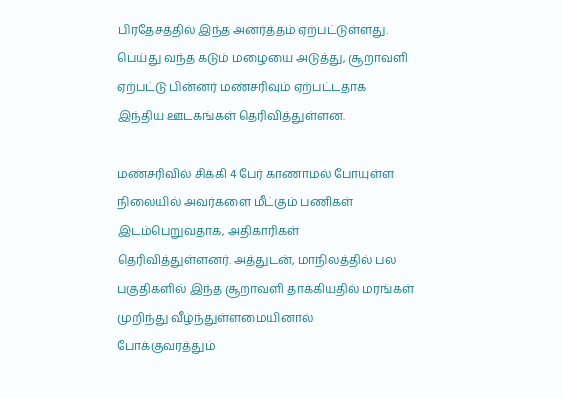பிரதேசத்தில் இந்த அனர்த்தம் ஏற்பட்டுள்ளது. பெய்து வந்த கடும் மழையை அடுத்து, சூறாவளி ஏற்பட்டு பின்னர் மண்சரிவும் ஏற்பட்டதாக இந்திய ஊடகங்கள் தெரிவித்துள்ளன.

மண்சரிவில் சிக்கி 4 பேர் காணாமல் போயுள்ள நிலையில் அவர்களை மீட்கும் பணிகள் இடம்பெறுவதாக, அதிகாரிகள் தெரிவித்துள்ளனர். அத்துடன், மாநிலத்தில் பல பகுதிகளில் இந்த சூறாவளி தாக்கியதில் மரங்கள் முறிந்து வீழ்ந்துள்ளமையினால் போக்குவரத்தும்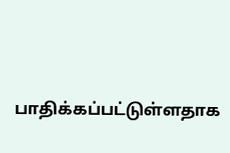பாதிக்கப்பட்டுள்ளதாக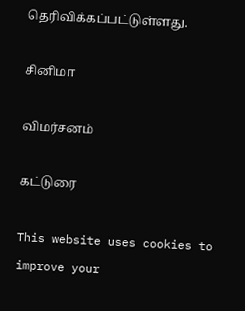தெரிவிக்கப்பட்டுள்ளது.

சினிமா

விமர்சனம்

கட்டுரை

This website uses cookies to improve your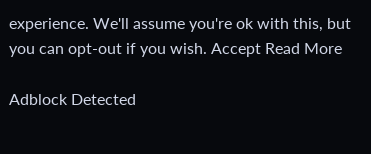experience. We'll assume you're ok with this, but you can opt-out if you wish. Accept Read More

Adblock Detected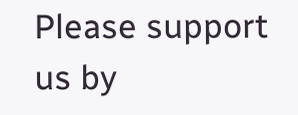Please support us by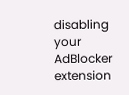disabling your AdBlocker extension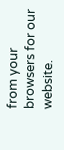from your browsers for our website.